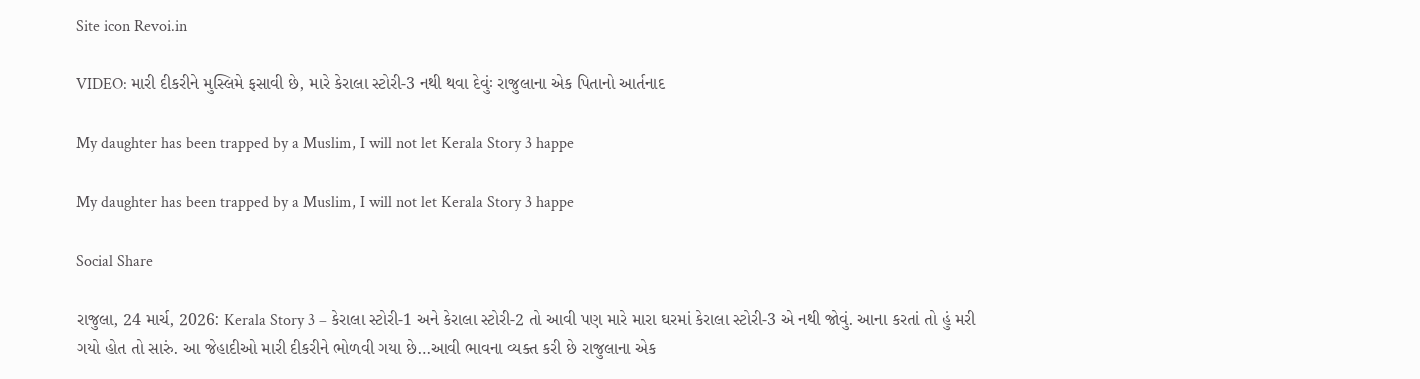Site icon Revoi.in

VIDEO: મારી દીકરીને મુસ્લિમે ફસાવી છે, મારે કેરાલા સ્ટોરી-3 નથી થવા દેવુંઃ રાજુલાના એક પિતાનો આર્તનાદ

My daughter has been trapped by a Muslim, I will not let Kerala Story 3 happe

My daughter has been trapped by a Muslim, I will not let Kerala Story 3 happe

Social Share

રાજુલા, 24 માર્ચ, 2026: Kerala Story 3 – કેરાલા સ્ટોરી-1 અને કેરાલા સ્ટોરી-2 તો આવી પણ મારે મારા ઘરમાં કેરાલા સ્ટોરી-3 એ નથી જોવું. આના કરતાં તો હું મરી ગયો હોત તો સારું. આ જેહાદીઓ મારી દીકરીને ભોળવી ગયા છે…આવી ભાવના વ્યક્ત કરી છે રાજુલાના એક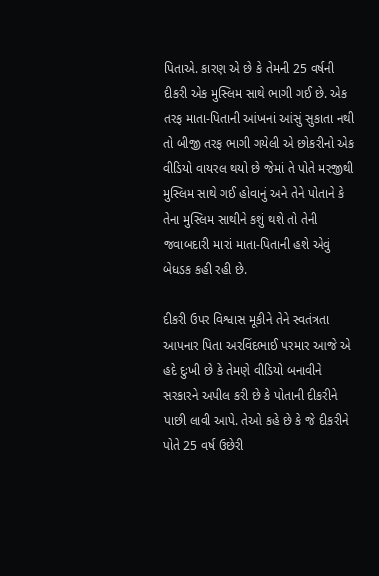પિતાએ. કારણ એ છે કે તેમની 25 વર્ષની દીકરી એક મુસ્લિમ સાથે ભાગી ગઈ છે. એક તરફ માતા-પિતાની આંખનાં આંસું સુકાતા નથી તો બીજી તરફ ભાગી ગયેલી એ છોકરીનો એક વીડિયો વાયરલ થયો છે જેમાં તે પોતે મરજીથી મુસ્લિમ સાથે ગઈ હોવાનું અને તેને પોતાને કે તેના મુસ્લિમ સાથીને કશું થશે તો તેની જવાબદારી મારાં માતા-પિતાની હશે એવું બેધડક કહી રહી છે.

દીકરી ઉપર વિશ્વાસ મૂકીને તેને સ્વતંત્રતા આપનાર પિતા અરવિંદભાઈ પરમાર આજે એ હદે દુઃખી છે કે તેમણે વીડિયો બનાવીને સરકારને અપીલ કરી છે કે પોતાની દીકરીને પાછી લાવી આપે. તેઓ કહે છે કે જે દીકરીને પોતે 25 વર્ષ ઉછેરી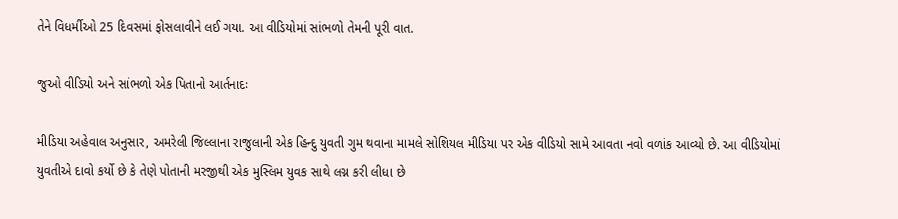તેને વિધર્મીઓ 25 દિવસમાં ફોસલાવીને લઈ ગયા. આ વીડિયોમાં સાંભળો તેમની પૂરી વાત.

જુઓ વીડિયો અને સાંભળો એક પિતાનો આર્તનાદઃ

મીડિયા અહેવાલ અનુસાર, અમરેલી જિલ્લાના રાજુલાની એક હિન્દુ યુવતી ગુમ થવાના મામલે સોશિયલ મીડિયા પર એક વીડિયો સામે આવતા નવો વળાંક આવ્યો છે. આ વીડિયોમાં યુવતીએ દાવો કર્યો છે કે તેણે પોતાની મરજીથી એક મુસ્લિમ યુવક સાથે લગ્ન કરી લીધા છે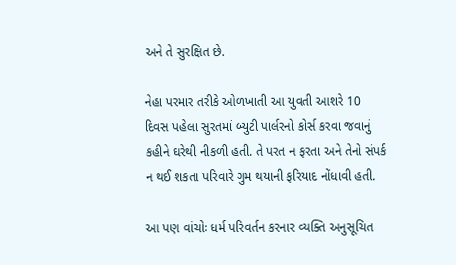અને તે સુરક્ષિત છે.

નેહા પરમાર તરીકે ઓળખાતી આ યુવતી આશરે 10 દિવસ પહેલા સુરતમાં બ્યુટી પાર્લરનો કોર્સ કરવા જવાનું કહીને ઘરેથી નીકળી હતી. તે પરત ન ફરતા અને તેનો સંપર્ક ન થઈ શકતા પરિવારે ગુમ થયાની ફરિયાદ નોંધાવી હતી.

આ પણ વાંચોઃ ધર્મ પરિવર્તન કરનાર વ્યક્તિ અનુસૂચિત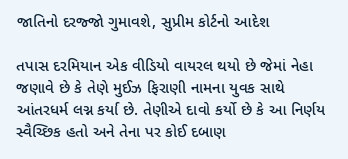જાતિનો દરજ્જો ગુમાવશે, સુપ્રીમ કોર્ટનો આદેશ

તપાસ દરમિયાન એક વીડિયો વાયરલ થયો છે જેમાં નેહા જણાવે છે કે તેણે મુઈઝ ફિરાણી નામના યુવક સાથે આંતરધર્મ લગ્ન કર્યા છે. તેણીએ દાવો કર્યો છે કે આ નિર્ણય સ્વૈચ્છિક હતો અને તેના પર કોઈ દબાણ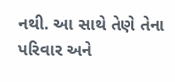નથી. આ સાથે તેણે તેના પરિવાર અને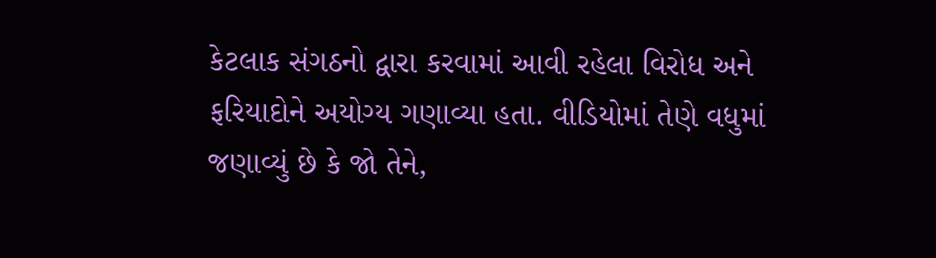કેટલાક સંગઠનો દ્વારા કરવામાં આવી રહેલા વિરોધ અને ફરિયાદોને અયોગ્ય ગણાવ્યા હતા. વીડિયોમાં તેણે વધુમાં જણાવ્યું છે કે જો તેને,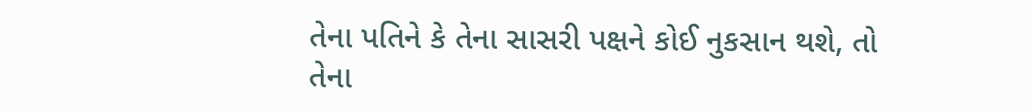તેના પતિને કે તેના સાસરી પક્ષને કોઈ નુકસાન થશે, તો તેના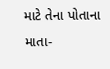માટે તેના પોતાના માતા-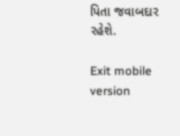પિતા જવાબદાર રહેશે.

Exit mobile version